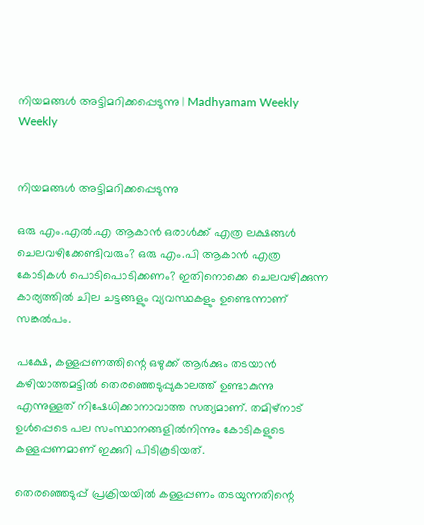നിയമങ്ങള്‍ അട്ടിമറിക്കപ്പെടുന്നു | Madhyamam Weekly
Weekly


നിയമങ്ങള്‍ അട്ടിമറിക്കപ്പെടുന്നു

ഒരു എം.എല്‍.എ ആകാന്‍ ഒരാള്‍ക്ക് എത്ര ലക്ഷങ്ങള്‍ ചെലവഴിക്കേണ്ടിവരും? ഒരു എം.പി ആകാന്‍ എത്ര കോടികള്‍ പൊടിപൊടിക്കണം? ഇതിനൊക്കെ ചെലവഴിക്കുന്ന കാര്യത്തില്‍ ചില ചട്ടങ്ങളും വ്യവസ്ഥകളും ഉണ്ടെന്നാണ് സങ്കല്‍പം.

പക്ഷേ, കള്ളപ്പണത്തിന്റെ ഒഴുക്ക് ആര്‍ക്കും തടയാന്‍ കഴിയാത്തമട്ടില്‍ തെരഞ്ഞെടുപ്പുകാലത്ത് ഉണ്ടാകുന്നു എന്നുള്ളത് നിഷേധിക്കാനാവാത്ത സത്യമാണ്. തമിഴ്‌നാട് ഉള്‍പ്പെടെ പല സംസ്ഥാനങ്ങളില്‍നിന്നും കോടികളുടെ കള്ളപ്പണമാണ് ഇക്കുറി പിടികൂടിയത്.

തെരഞ്ഞെടുപ്പ് പ്രക്രിയയില്‍ കള്ളപ്പണം തടയുന്നതിന്റെ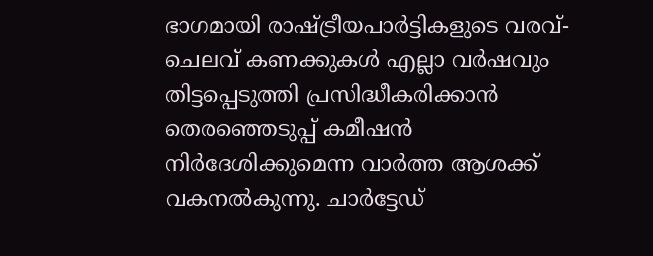ഭാഗമായി രാഷ്ട്രീയപാര്‍ട്ടികളുടെ വരവ്-ചെലവ് കണക്കുകള്‍ എല്ലാ വര്‍ഷവും തിട്ടപ്പെടുത്തി പ്രസിദ്ധീകരിക്കാന്‍ തെരഞ്ഞെടുപ്പ് കമീഷന്‍ നിര്‍ദേശിക്കുമെന്ന വാര്‍ത്ത ആശക്ക് വകനല്‍കുന്നു. ചാര്‍ട്ടേഡ്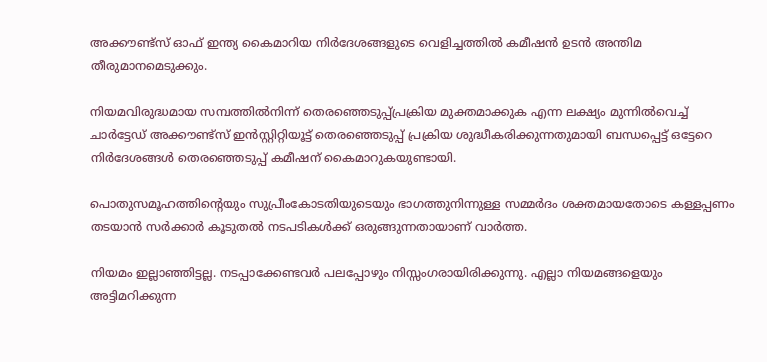അക്കൗണ്ട്‌സ് ഓഫ് ഇന്ത്യ കൈമാറിയ നിര്‍ദേശങ്ങളുടെ വെളിച്ചത്തില്‍ കമീഷന്‍ ഉടന്‍ അന്തിമ തീരുമാനമെടുക്കും.

നിയമവിരുദ്ധമായ സമ്പത്തില്‍നിന്ന് തെരഞ്ഞെടുപ്പ്പ്രക്രിയ മുക്തമാക്കുക എന്ന ലക്ഷ്യം മുന്നില്‍വെച്ച് ചാര്‍ട്ടേഡ് അക്കൗണ്ട്‌സ് ഇന്‍സ്റ്റിറ്റിയൂട്ട് തെരഞ്ഞെടുപ്പ് പ്രക്രിയ ശുദ്ധീകരിക്കുന്നതുമായി ബന്ധപ്പെട്ട് ഒട്ടേറെ നിര്‍ദേശങ്ങള്‍ തെരഞ്ഞെടുപ്പ് കമീഷന് കൈമാറുകയുണ്ടായി.

പൊതുസമൂഹത്തിന്റെയും സുപ്രീംകോടതിയുടെയും ഭാഗത്തുനിന്നുള്ള സമ്മര്‍ദം ശക്തമായതോടെ കള്ളപ്പണം തടയാന്‍ സര്‍ക്കാര്‍ കൂടുതല്‍ നടപടികള്‍ക്ക് ഒരുങ്ങുന്നതായാണ് വാര്‍ത്ത.

നിയമം ഇല്ലാഞ്ഞിട്ടല്ല. നടപ്പാക്കേണ്ടവര്‍ പലപ്പോഴും നിസ്സംഗരായിരിക്കുന്നു. എല്ലാ നിയമങ്ങളെയും അട്ടിമറിക്കുന്ന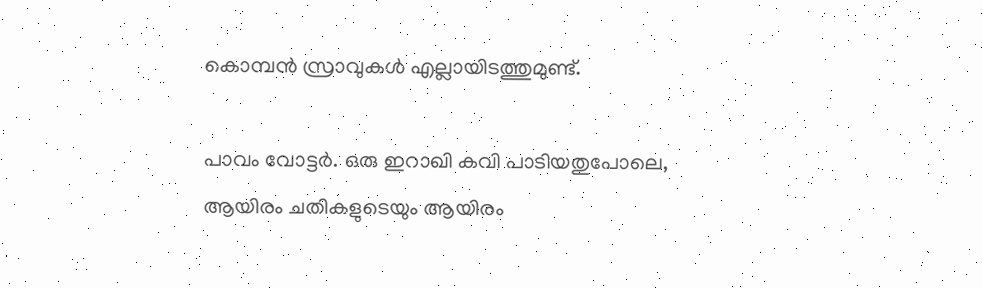കൊമ്പന്‍ സ്രാവുകള്‍ എല്ലായിടത്തുമുണ്ട്.

പാവം വോട്ടര്‍. ഒരു ഇറാഖി കവി പാടിയതുപോലെ, ആയിരം ചതികളുടെയും ആയിരം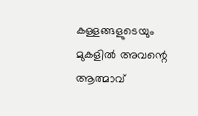കള്ളങ്ങളുടെയും മുകളില്‍ അവന്റെ ആത്മാവ്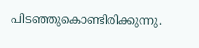പിടഞ്ഞുകൊണ്ടിരിക്കുന്നു.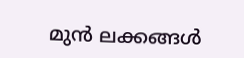മുന്‍ ലക്കങ്ങള്‍